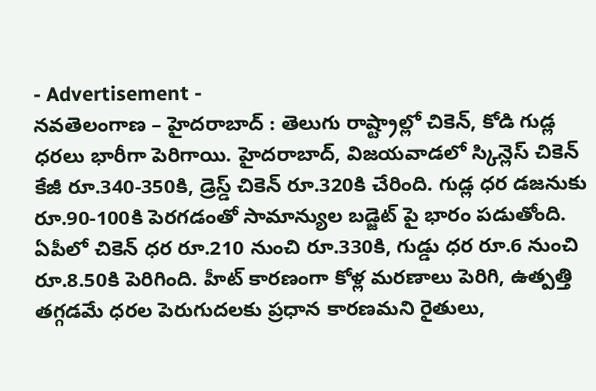- Advertisement -
నవతెలంగాణ – హైదరాబాద్ : తెలుగు రాష్ట్రాల్లో చికెన్, కోడి గుడ్ల ధరలు భారీగా పెరిగాయి. హైదరాబాద్, విజయవాడలో స్కిన్లెస్ చికెన్ కేజీ రూ.340-350కి, డ్రెస్డ్ చికెన్ రూ.320కి చేరింది. గుడ్ల ధర డజనుకు రూ.90-100కి పెరగడంతో సామాన్యుల బడ్జెట్ పై భారం పడుతోంది. ఏపీలో చికెన్ ధర రూ.210 నుంచి రూ.330కి, గుడ్డు ధర రూ.6 నుంచి రూ.8.50కి పెరిగింది. హీట్ కారణంగా కోళ్ల మరణాలు పెరిగి, ఉత్పత్తి తగ్గడమే ధరల పెరుగుదలకు ప్రధాన కారణమని రైతులు,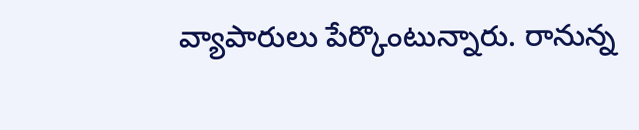వ్యాపారులు పేర్కొంటున్నారు. రానున్న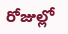రోజుల్లో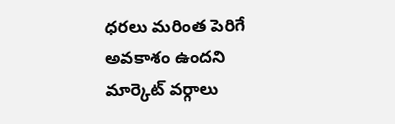ధరలు మరింత పెరిగే అవకాశం ఉందని మార్కెట్ వర్గాలు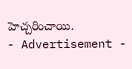హెచ్చరించాయి.
- Advertisement -